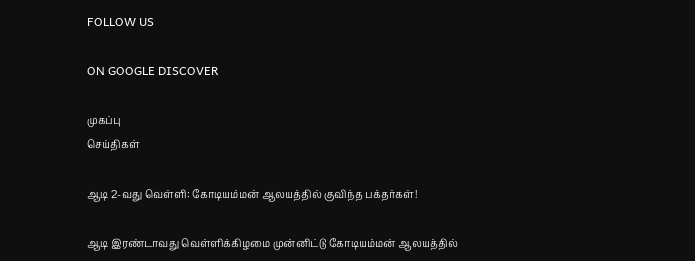FOLLOW US

ON GOOGLE DISCOVER

முகப்பு
செய்திகள்

ஆடி 2-வது வெள்ளி: கோடியம்மன் ஆலயத்தில் குவிந்த பக்தர்கள்!

ஆடி இரண்டாவது வெள்ளிக்கிழமை முன்னிட்டு கோடியம்மன் ஆலயத்தில்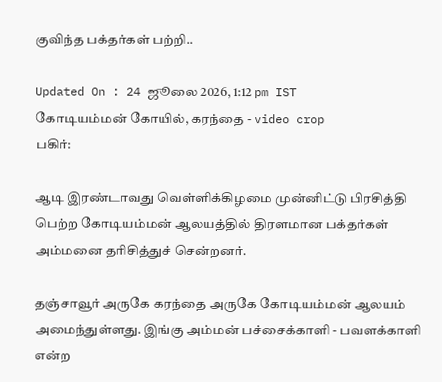குவிந்த பக்தர்கள் பற்றி..

Updated On : 24 ஜூலை 2026, 1:12 pm IST
கோடியம்மன் கோயில், கரந்தை - video crop
பகிர்:

ஆடி இரண்டாவது வெள்ளிக்கிழமை முன்னிட்டு பிரசித்தி பெற்ற கோடியம்மன் ஆலயத்தில் திரளமான பக்தர்கள் அம்மனை தரிசித்துச் சென்றனர்.

தஞ்சாவூர் அருகே கரந்தை அருகே கோடியம்மன் ஆலயம் அமைந்துள்ளது. இங்கு அம்மன் பச்சைக்காளி - பவளக்காளி என்ற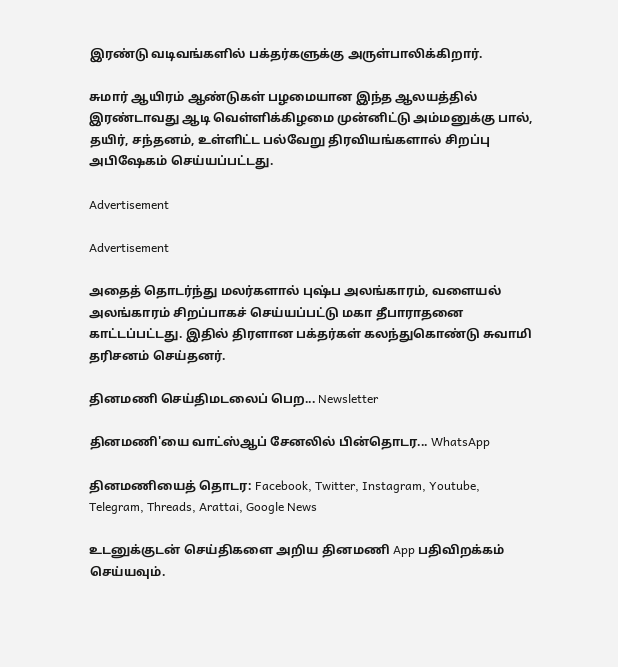இரண்டு வடிவங்களில் பக்தர்களுக்கு அருள்பாலிக்கிறார்.

சுமார் ஆயிரம் ஆண்டுகள் பழமையான இந்த ஆலயத்தில் இரண்டாவது ஆடி வெள்ளிக்கிழமை முன்னிட்டு அம்மனுக்கு பால், தயிர், சந்தனம், உள்ளிட்ட பல்வேறு திரவியங்களால் சிறப்பு அபிஷேகம் செய்யப்பட்டது.

Advertisement

Advertisement

அதைத் தொடர்ந்து மலர்களால் புஷ்ப அலங்காரம், வளையல் அலங்காரம் சிறப்பாகச் செய்யப்பட்டு மகா தீபாராதனை காட்டப்பட்டது. இதில் திரளான பக்தர்கள் கலந்துகொண்டு சுவாமி தரிசனம் செய்தனர்.

தினமணி செய்திமடலைப் பெற... Newsletter

தினமணி'யை வாட்ஸ்ஆப் சேனலில் பின்தொடர... WhatsApp

தினமணியைத் தொடர: Facebook, Twitter, Instagram, Youtube, Telegram, Threads, Arattai, Google News

உடனுக்குடன் செய்திகளை அறிய தினமணி App பதிவிறக்கம் செய்யவும்.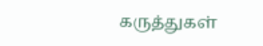கருத்துகள்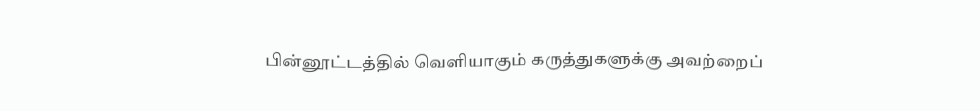பின்னூட்டத்தில் வெளியாகும் கருத்துகளுக்கு அவற்றைப்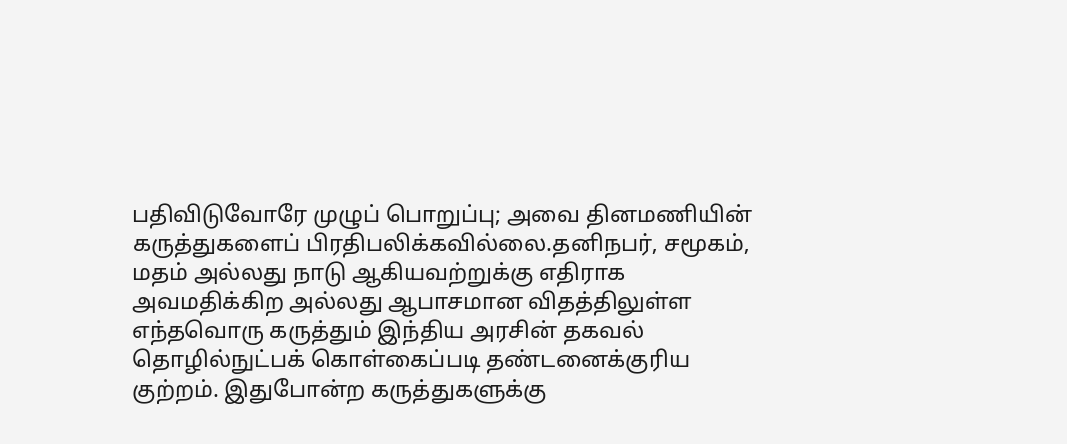பதிவிடுவோரே முழுப் பொறுப்பு; அவை தினமணியின் கருத்துகளைப் பிரதிபலிக்கவில்லை.தனிநபர், சமூகம், மதம் அல்லது நாடு ஆகியவற்றுக்கு எதிராக அவமதிக்கிற அல்லது ஆபாசமான விதத்திலுள்ள எந்தவொரு கருத்தும் இந்திய அரசின் தகவல் தொழில்நுட்பக் கொள்கைப்படி தண்டனைக்குரிய குற்றம். இதுபோன்ற கருத்துகளுக்கு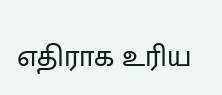எதிராக உரிய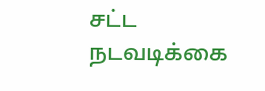சட்ட நடவடிக்கை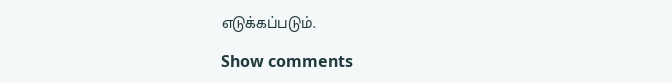எடுக்கப்படும்.

Show comments